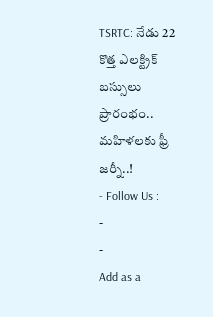TSRTC: నేడు 22 కొత్త ఎలక్ట్రిక్ బస్సులు ప్రారంభం.. మహిళలకు ఫ్రీ జర్నీ..!
- Follow Us :
-
-
Add as a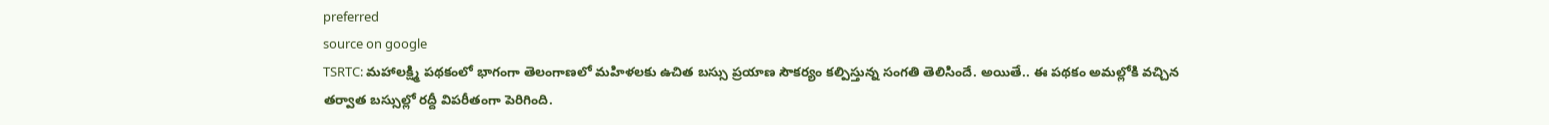preferred
source on google
TSRTC: మహాలక్ష్మి పథకంలో భాగంగా తెలంగాణలో మహిళలకు ఉచిత బస్సు ప్రయాణ సౌకర్యం కల్పిస్తున్న సంగతి తెలిసిందే. అయితే.. ఈ పథకం అమల్లోకి వచ్చిన తర్వాత బస్సుల్లో రద్దీ విపరీతంగా పెరిగింది.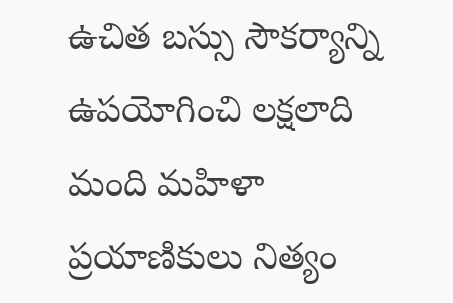ఉచిత బస్సు సౌకర్యాన్ని ఉపయోగించి లక్షలాది మంది మహిళా ప్రయాణికులు నిత్యం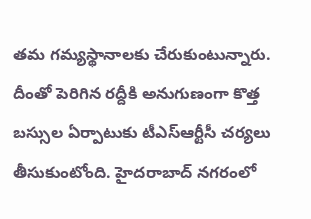తమ గమ్యస్థానాలకు చేరుకుంటున్నారు. దీంతో పెరిగిన రద్దీకి అనుగుణంగా కొత్త బస్సుల ఏర్పాటుకు టీఎస్ఆర్టీసీ చర్యలు తీసుకుంటోంది. హైదరాబాద్ నగరంలో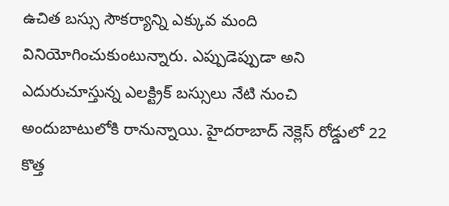ఉచిత బస్సు సౌకర్యాన్ని ఎక్కువ మంది వినియోగించుకుంటున్నారు. ఎప్పుడెప్పుడా అని ఎదురుచూస్తున్న ఎలక్ట్రిక్ బస్సులు నేటి నుంచి అందుబాటులోకి రానున్నాయి. హైదరాబాద్ నెక్లెస్ రోడ్డులో 22 కొత్త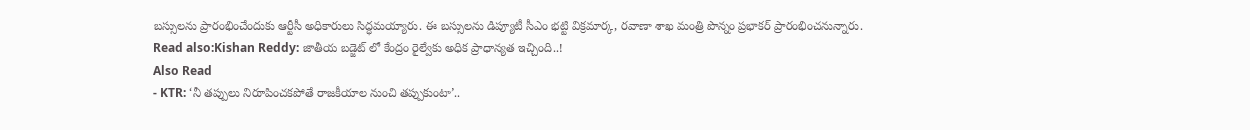బస్సులను ప్రారంభించేందుకు ఆర్టీసీ అధికారులు సిద్ధమయ్యారు. ఈ బస్సులను డిప్యూటీ సీఎం భట్టి విక్రమార్క, రవాణా శాఖ మంత్రి పొన్నం ప్రభాకర్ ప్రారంభించనున్నారు.
Read also:Kishan Reddy: జాతీయ బడ్జెట్ లో కేంద్రం రైల్వేకు అధిక ప్రాధాన్యత ఇచ్చింది..!
Also Read
- KTR: ‘నీ తప్పులు నిరూపించకపోతే రాజకీయాల నుంచి తప్పుకుంటా’..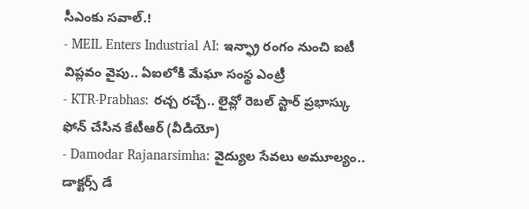సీఎంకు సవాల్.!
- MEIL Enters Industrial AI: ఇన్ఫ్రా రంగం నుంచి ఐటీ విప్లవం వైపు.. ఏఐలోకి మేఘా సంస్థ ఎంట్రీ
- KTR-Prabhas: రచ్చ రచ్చే.. లైవ్లో రెబల్ స్టార్ ప్రభాస్కు ఫోన్ చేసిన కేటీఆర్ (వీడియో)
- Damodar Rajanarsimha: వైద్యుల సేవలు అమూల్యం.. డాక్టర్స్ డే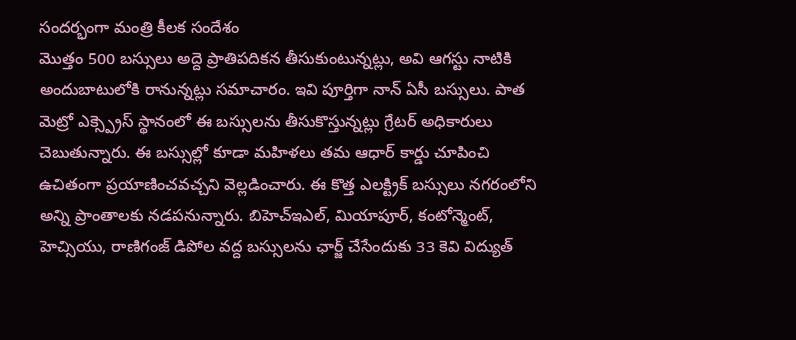సందర్భంగా మంత్రి కీలక సందేశం
మొత్తం 500 బస్సులు అద్దె ప్రాతిపదికన తీసుకుంటున్నట్లు, అవి ఆగస్టు నాటికి అందుబాటులోకి రానున్నట్లు సమాచారం. ఇవి పూర్తిగా నాన్ ఏసీ బస్సులు. పాత మెట్రో ఎక్స్ప్రెస్ స్థానంలో ఈ బస్సులను తీసుకొస్తున్నట్లు గ్రేటర్ అధికారులు చెబుతున్నారు. ఈ బస్సుల్లో కూడా మహిళలు తమ ఆధార్ కార్డు చూపించి ఉచితంగా ప్రయాణించవచ్చని వెల్లడించారు. ఈ కొత్త ఎలక్ట్రిక్ బస్సులు నగరంలోని అన్ని ప్రాంతాలకు నడపనున్నారు. బిహెచ్ఇఎల్, మియాపూర్, కంటోన్మెంట్, హెచ్సియు, రాణిగంజ్ డిపోల వద్ద బస్సులను ఛార్జ్ చేసేందుకు 33 కెవి విద్యుత్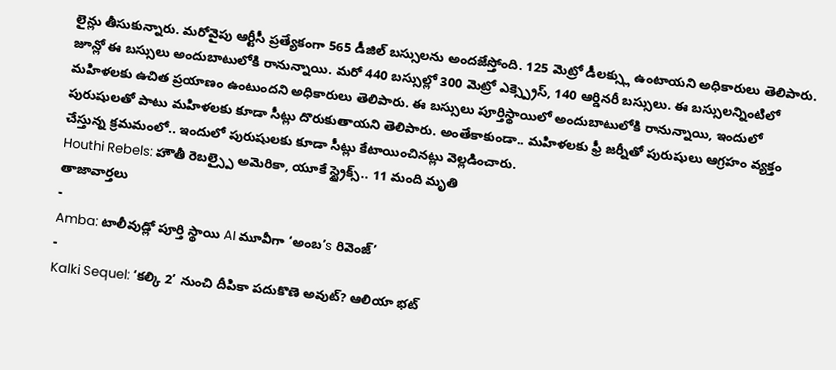లైన్లు తీసుకున్నారు. మరోవైపు ఆర్టీసీ ప్రత్యేకంగా 565 డీజిల్ బస్సులను అందజేస్తోంది. 125 మెట్రో డీలక్స్లు ఉంటాయని అధికారులు తెలిపారు. జూన్లో ఈ బస్సులు అందుబాటులోకి రానున్నాయి. మరో 440 బస్సుల్లో 300 మెట్రో ఎక్స్ప్రెస్, 140 ఆర్డినరీ బస్సులు. ఈ బస్సులన్నింటిలో మహిళలకు ఉచిత ప్రయాణం ఉంటుందని అధికారులు తెలిపారు. ఈ బస్సులు పూర్తిస్థాయిలో అందుబాటులోకి రానున్నాయి, ఇందులో పురుషులతో పాటు మహిళలకు కూడా సీట్లు దొరుకుతాయని తెలిపారు. అంతేకాకుండా.. మహిళలకు ఫ్రీ జర్నీతో పురుషులు ఆగ్రహం వ్యక్తం చేస్తున్న క్రమమంలో.. ఇందులో పురుషులకు కూడా సీట్లు కేటాయించినట్లు వెల్లడించారు.
Houthi Rebels: హౌతీ రెబల్స్పై అమెరికా, యూకే స్ట్రైక్స్.. 11 మంది మృతి
తాజావార్తలు
-
Amba: టాలీవుడ్లో పూర్తి స్థాయి AI మూవీగా ‘అంబ’s రివెంజ్’
-
Kalki Sequel: ‘కల్కి 2’ నుంచి దీపికా పదుకొణె అవుట్? ఆలియా భట్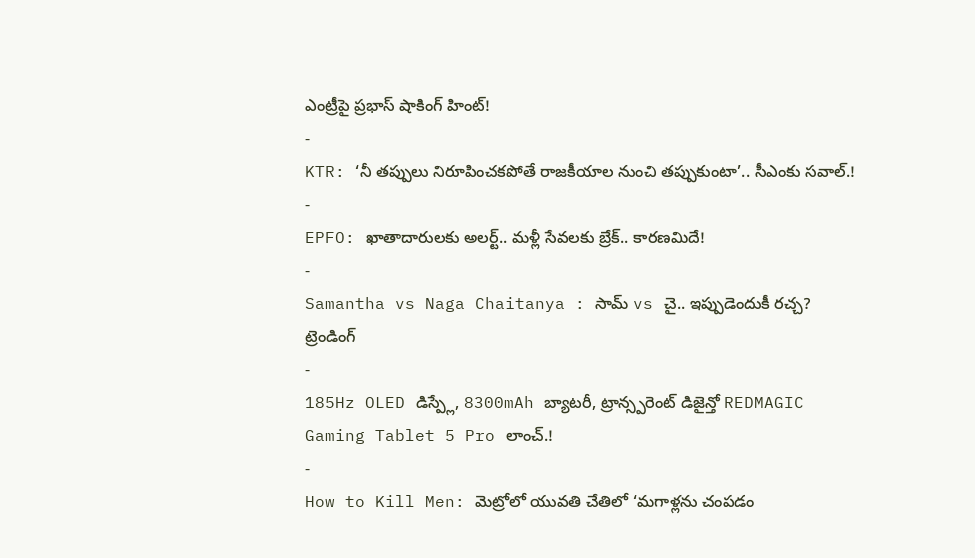ఎంట్రీపై ప్రభాస్ షాకింగ్ హింట్!
-
KTR: ‘నీ తప్పులు నిరూపించకపోతే రాజకీయాల నుంచి తప్పుకుంటా’.. సీఎంకు సవాల్.!
-
EPFO: ఖాతాదారులకు అలర్ట్.. మళ్లీ సేవలకు బ్రేక్.. కారణమిదే!
-
Samantha vs Naga Chaitanya : సామ్ vs చై.. ఇప్పుడెందుకీ రచ్చ?
ట్రెండింగ్
-
185Hz OLED డిస్ప్లే, 8300mAh బ్యాటరీ, ట్రాన్స్పరెంట్ డిజైన్తో REDMAGIC Gaming Tablet 5 Pro లాంచ్.!
-
How to Kill Men: మెట్రోలో యువతి చేతిలో ‘మగాళ్లను చంపడం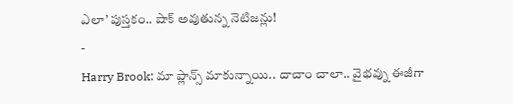ఎలా’ పుస్తకం.. షాక్ అవుతున్న నెటిజన్లు!
-
Harry Brook: మా ప్లాన్స్ మాకున్నాయి.. దాచాం చాలా.. వైభవ్ను ఈజీగా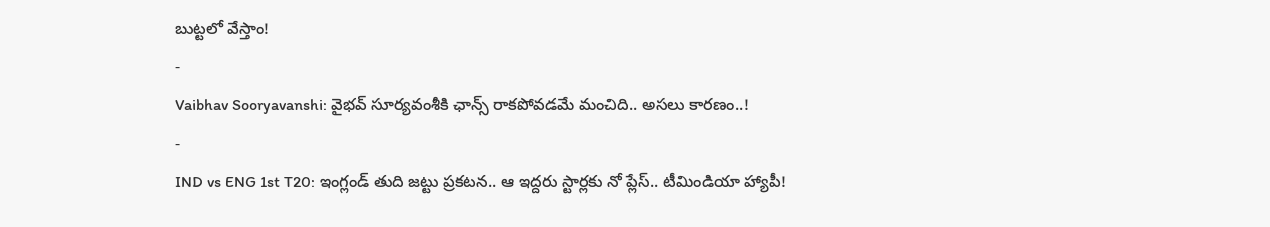బుట్టలో వేస్తాం!
-
Vaibhav Sooryavanshi: వైభవ్ సూర్యవంశీకి ఛాన్స్ రాకపోవడమే మంచిది.. అసలు కారణం..!
-
IND vs ENG 1st T20: ఇంగ్లండ్ తుది జట్టు ప్రకటన.. ఆ ఇద్దరు స్టార్లకు నో ప్లేస్.. టీమిండియా హ్యాపీ!